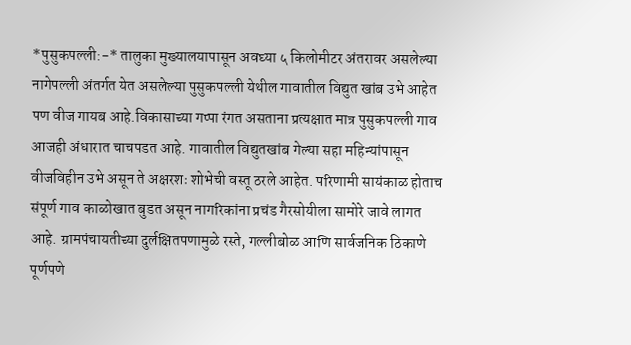*पुसुकपल्ली:-* तालुका मुख्यालयापासून अवघ्या ५ किलोमीटर अंतरावर असलेल्या नागेपल्ली अंतर्गत येत असलेल्या पुसुकपल्ली येथील गावातील विद्युत खांब उभे आहेत पण वीज गायब आहे.विकासाच्या गप्पा रंगत असताना प्रत्यक्षात मात्र पुसुकपल्ली गाव आजही अंधारात चाचपडत आहे. गावातील विद्युतखांब गेल्या सहा महिन्यांपासून वीजविहीन उभे असून ते अक्षरशः शोभेची वस्तू ठरले आहेत. परिणामी सायंकाळ होताच संपूर्ण गाव काळोखात बुडत असून नागरिकांना प्रचंड गैरसोयीला सामोरे जावे लागत आहे. ग्रामपंचायतीच्या दुर्लक्षितपणामुळे रस्ते, गल्लीबोळ आणि सार्वजनिक ठिकाणे पूर्णपणे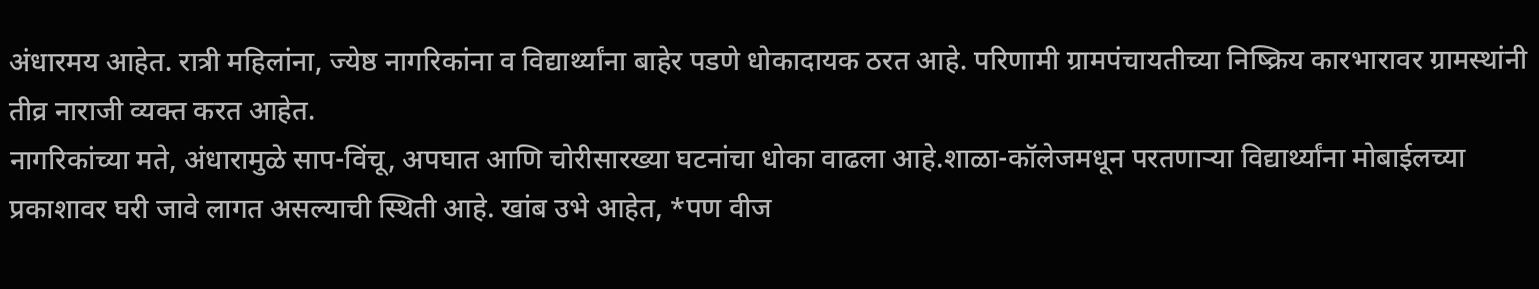अंधारमय आहेत. रात्री महिलांना, ज्येष्ठ नागरिकांना व विद्यार्थ्यांना बाहेर पडणे धोकादायक ठरत आहे. परिणामी ग्रामपंचायतीच्या निष्क्रिय कारभारावर ग्रामस्थांनी तीव्र नाराजी व्यक्त करत आहेत.
नागरिकांच्या मते, अंधारामुळे साप-विंचू, अपघात आणि चोरीसारख्या घटनांचा धोका वाढला आहे.शाळा-कॉलेजमधून परतणाऱ्या विद्यार्थ्यांना मोबाईलच्या प्रकाशावर घरी जावे लागत असल्याची स्थिती आहे. खांब उभे आहेत, *पण वीज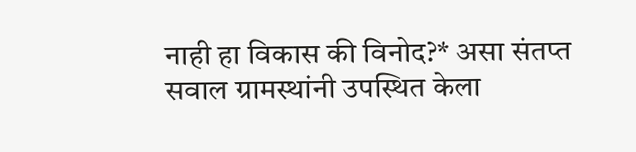नाही हा विकास की विनोद?* असा संतप्त सवाल ग्रामस्थांनी उपस्थित केला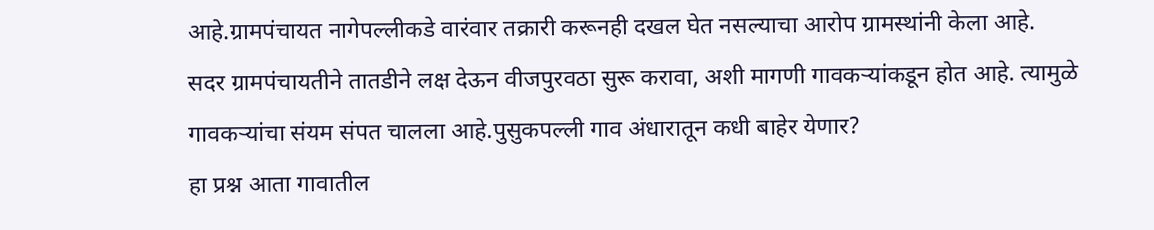आहे.ग्रामपंचायत नागेपल्लीकडे वारंवार तक्रारी करूनही दखल घेत नसल्याचा आरोप ग्रामस्थांनी केला आहे.
सदर ग्रामपंचायतीने तातडीने लक्ष देऊन वीजपुरवठा सुरू करावा, अशी मागणी गावकऱ्यांकडून होत आहे. त्यामुळे गावकऱ्यांचा संयम संपत चालला आहे.पुसुकपल्ली गाव अंधारातून कधी बाहेर येणार?
हा प्रश्न आता गावातील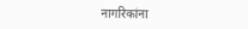नागरिकांना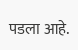पडला आहे.